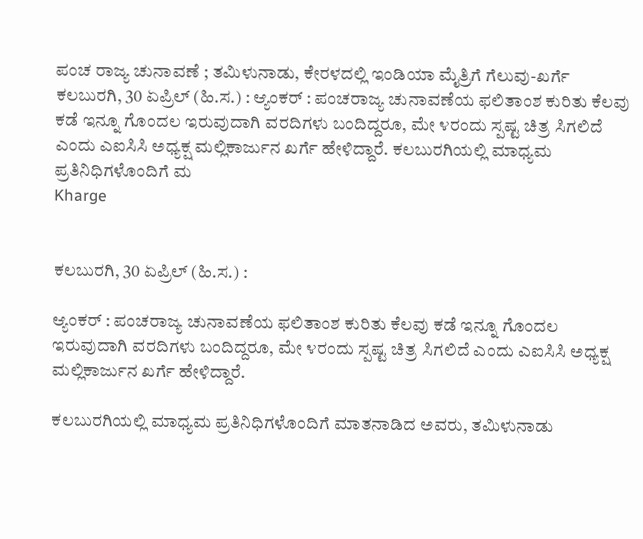ಪಂಚ ರಾಜ್ಯ ಚುನಾವಣೆ ; ತಮಿಳುನಾಡು, ಕೇರಳದಲ್ಲಿ ಇಂಡಿಯಾ ಮೈತ್ರಿಗೆ ಗೆಲುವು-ಖರ್ಗೆ
ಕಲಬುರಗಿ, 30 ಏಪ್ರಿಲ್ (ಹಿ.ಸ.) : ಆ್ಯಂಕರ್ : ಪಂಚರಾಜ್ಯ ಚುನಾವಣೆಯ ಫಲಿತಾಂಶ ಕುರಿತು ಕೆಲವು ಕಡೆ ಇನ್ನೂ ಗೊಂದಲ ಇರುವುದಾಗಿ ವರದಿಗಳು ಬಂದಿದ್ದರೂ, ಮೇ ೪ರಂದು ಸ್ಪಷ್ಟ ಚಿತ್ರ ಸಿಗಲಿದೆ ಎಂದು ಎಐಸಿಸಿ ಅಧ್ಯಕ್ಷ ಮಲ್ಲಿಕಾರ್ಜುನ ಖರ್ಗೆ ಹೇಳಿದ್ದಾರೆ. ಕಲಬುರಗಿಯಲ್ಲಿ ಮಾಧ್ಯಮ ಪ್ರತಿನಿಧಿಗಳೊಂದಿಗೆ ಮ
Kharge


ಕಲಬುರಗಿ, 30 ಏಪ್ರಿಲ್ (ಹಿ.ಸ.) :

ಆ್ಯಂಕರ್ : ಪಂಚರಾಜ್ಯ ಚುನಾವಣೆಯ ಫಲಿತಾಂಶ ಕುರಿತು ಕೆಲವು ಕಡೆ ಇನ್ನೂ ಗೊಂದಲ ಇರುವುದಾಗಿ ವರದಿಗಳು ಬಂದಿದ್ದರೂ, ಮೇ ೪ರಂದು ಸ್ಪಷ್ಟ ಚಿತ್ರ ಸಿಗಲಿದೆ ಎಂದು ಎಐಸಿಸಿ ಅಧ್ಯಕ್ಷ ಮಲ್ಲಿಕಾರ್ಜುನ ಖರ್ಗೆ ಹೇಳಿದ್ದಾರೆ.

ಕಲಬುರಗಿಯಲ್ಲಿ ಮಾಧ್ಯಮ ಪ್ರತಿನಿಧಿಗಳೊಂದಿಗೆ ಮಾತನಾಡಿದ ಅವರು, ತಮಿಳುನಾಡು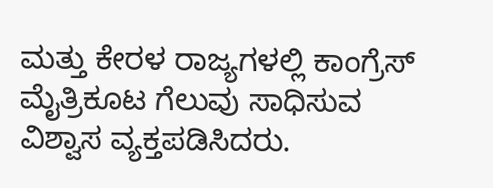ಮತ್ತು ಕೇರಳ ರಾಜ್ಯಗಳಲ್ಲಿ ಕಾಂಗ್ರೆಸ್ ಮೈತ್ರಿಕೂಟ ಗೆಲುವು ಸಾಧಿಸುವ ವಿಶ್ವಾಸ ವ್ಯಕ್ತಪಡಿಸಿದರು.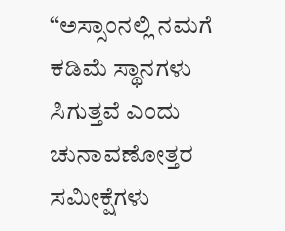“ಅಸ್ಸಾಂನಲ್ಲಿ ನಮಗೆ ಕಡಿಮೆ ಸ್ಥಾನಗಳು ಸಿಗುತ್ತವೆ ಎಂದು ಚುನಾವಣೋತ್ತರ ಸಮೀಕ್ಷೆಗಳು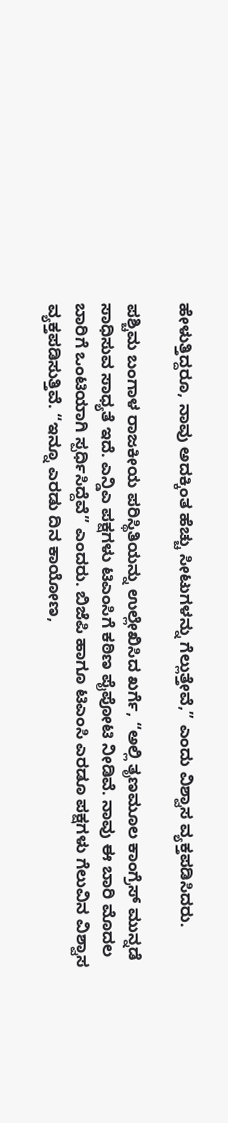ಹೇಳುತ್ತಿದ್ದರೂ, ನಾವು ಅದಕ್ಕಿಂತ ಹೆಚ್ಚು ಸೀಟುಗಳನ್ನು ಗೆಲ್ಲುತ್ತೇವೆ,” ಎಂದು ವಿಶ್ವಾಸ ವ್ಯಕ್ತಪಡಿಸಿದರು.

ಪಶ್ಚಿಮ ಬಂಗಾಳ ರಾಜಕೀಯ ಪರಿಸ್ಥಿತಿಯನ್ನು ಉಲ್ಲೇಖಿಸಿದ ಖರ್ಗೆ, “ಅಲ್ಲಿ ತೃಣಮೂಲ ಕಾಂಗ್ರೆಸ್ ಮುನ್ನಡೆ ಸಾಧಿಸುವ ಸಾಧ್ಯತೆ ಇದೆ. ಎನ್ಡಿಎ ಪಕ್ಷಗಳು ಟಿಎಂಸಿಗೆ ಕಠಿಣ ಪೈಪೋಟಿ ನೀಡಿವೆ. ನಾವು ಈ ಬಾರಿ ಮೊದಲ ಬಾರಿಗೆ ಒಂಟಿಯಾಗಿ ಸ್ಪರ್ಧಿಸಿದ್ದೆವೆ” ಎಂದರು. ಬಿಜೆಪಿ ಹಾಗೂ ಟಿಎಂಸಿ ಎರಡೂ ಪಕ್ಷಗಳು ಗೆಲುವಿನ ವಿಶ್ವಾಸ ವ್ಯಕ್ತಪಡಿಸುತ್ತಿವೆ. “ಇನ್ನೂ ಎರಡು ದಿನ ಕಾಯೋಣ,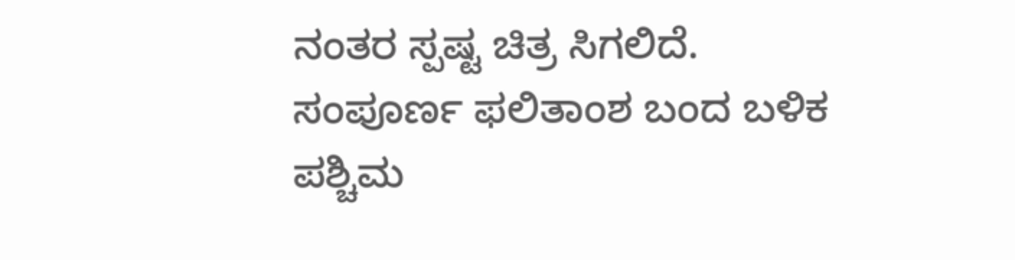ನಂತರ ಸ್ಪಷ್ಟ ಚಿತ್ರ ಸಿಗಲಿದೆ. ಸಂಪೂರ್ಣ ಫಲಿತಾಂಶ ಬಂದ ಬಳಿಕ ಪಶ್ಚಿಮ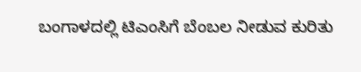ಬಂಗಾಳದಲ್ಲಿ ಟಿಎಂಸಿಗೆ ಬೆಂಬಲ ನೀಡುವ ಕುರಿತು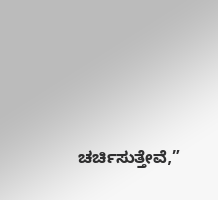ಚರ್ಚಿಸುತ್ತೇವೆ,”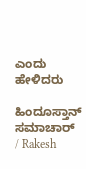ಎಂದು ಹೇಳಿದರು

ಹಿಂದೂಸ್ತಾನ್ ಸಮಾಚಾರ್ / Rakesh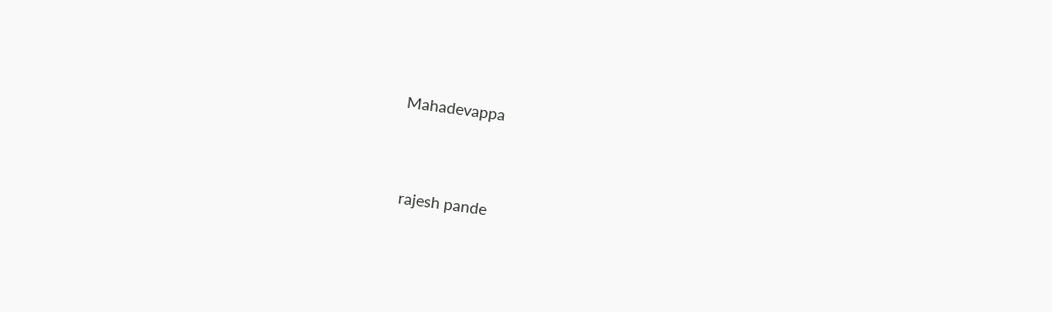Mahadevappa


 rajesh pande